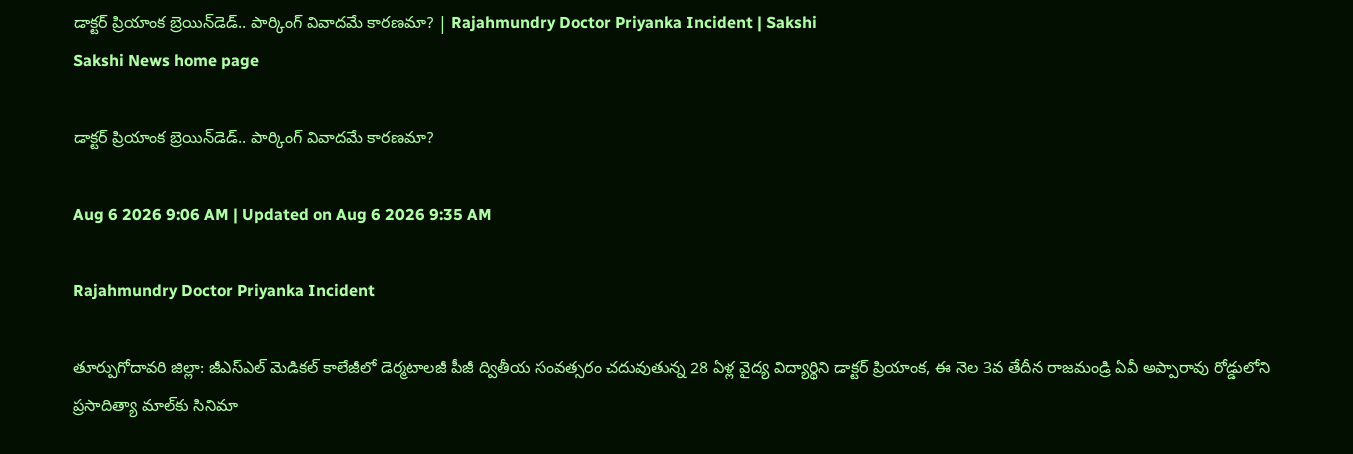డాక్టర్ ప్రియాంక బ్రెయిన్‌డెడ్‌.. పార్కింగ్‌ వివాదమే కారణమా? | Rajahmundry Doctor Priyanka Incident | Sakshi
Sakshi News home page

డాక్టర్ ప్రియాంక బ్రెయిన్‌డెడ్‌.. పార్కింగ్‌ వివాదమే కారణమా?

Aug 6 2026 9:06 AM | Updated on Aug 6 2026 9:35 AM

Rajahmundry Doctor Priyanka Incident

తూర్పుగోదావరి జిల్లా: జీఎస్‌ఎల్‌ మెడికల్‌ కాలేజీలో డెర్మటాలజీ పీజీ ద్వితీయ సంవత్సరం చదువుతున్న 28 ఏళ్ల వైద్య విద్యార్థిని డాక్టర్‌ ప్రియాంక, ఈ నెల 3వ తేదీన రాజమండ్రి ఏవీ అప్పారావు రోడ్డులోని ప్రసాదిత్యా మాల్‌కు సినిమా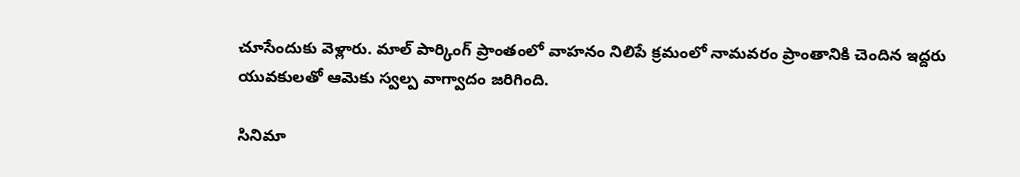చూసేందుకు వెళ్లారు. మాల్‌ పార్కింగ్‌ ప్రాంతంలో వాహనం నిలిపే క్రమంలో నామవరం ప్రాంతానికి చెందిన ఇద్దరు యువకులతో ఆమెకు స్వల్ప వాగ్వాదం జరిగింది.

సినిమా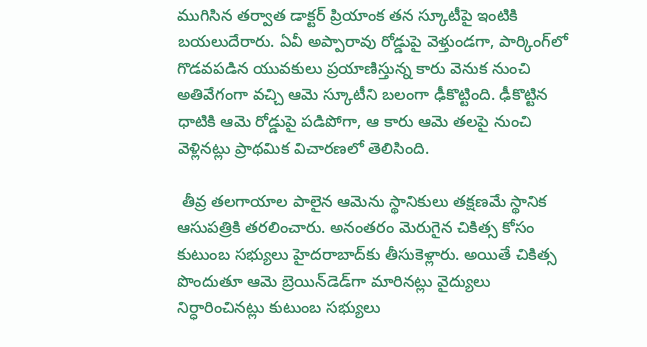ముగిసిన తర్వాత డాక్టర్‌ ప్రియాంక తన స్కూటీపై ఇంటికి బయలుదేరారు. ఏవీ అప్పారావు రోడ్డుపై వెళ్తుండగా, పార్కింగ్‌లో గొడవపడిన యువకులు ప్రయాణిస్తున్న కారు వెనుక నుంచి అతివేగంగా వచ్చి ఆమె స్కూటీని బలంగా ఢీకొట్టింది. ఢీకొట్టిన ధాటికి ఆమె రోడ్డుపై పడిపోగా, ఆ కారు ఆమె తలపై నుంచి వెళ్లినట్లు ప్రాథమిక విచారణలో తెలిసింది.

 తీవ్ర తలగాయాల పాలైన ఆమెను స్థానికులు తక్షణమే స్థానిక ఆసుపత్రికి తరలించారు. అనంతరం మెరుగైన చికిత్స కోసం కుటుంబ సభ్యులు హైదరాబాద్‌కు తీసుకెళ్లారు. అయితే చికిత్స పొందుతూ ఆమె బ్రెయిన్‌డెడ్‌గా మారినట్లు వైద్యులు నిర్ధారించినట్లు కుటుంబ సభ్యులు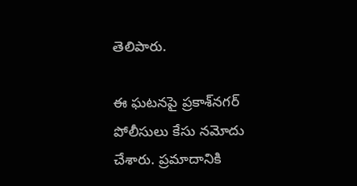తెలిపారు.

ఈ ఘటనపై ప్రకాశ్‌నగర్‌ పోలీసులు కేసు నమోదు చేశారు. ప్రమాదానికి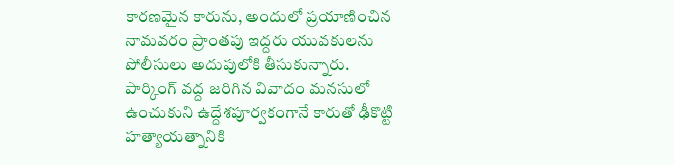కారణమైన కారును, అందులో ప్రయాణించిన నామవరం ప్రాంతపు ఇద్దరు యువకులను పోలీసులు అదుపులోకి తీసుకున్నారు. పార్కింగ్‌ వద్ద జరిగిన వివాదం మనసులో ఉంచుకుని ఉద్దేశపూర్వకంగానే కారుతో ఢీకొట్టి హత్యాయత్నానికి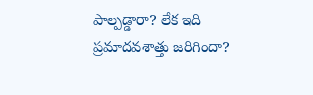పాల్పడ్డారా? లేక ఇది ప్రమాదవశాత్తు జరిగిందా?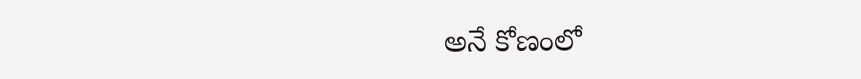అనే కోణంలో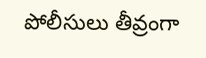పోలీసులు తీవ్రంగా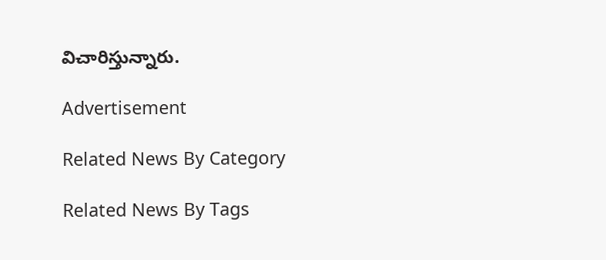విచారిస్తున్నారు.

Advertisement

Related News By Category

Related News By Tags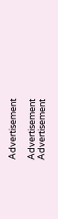Advertisement

Advertisement
Advertisement